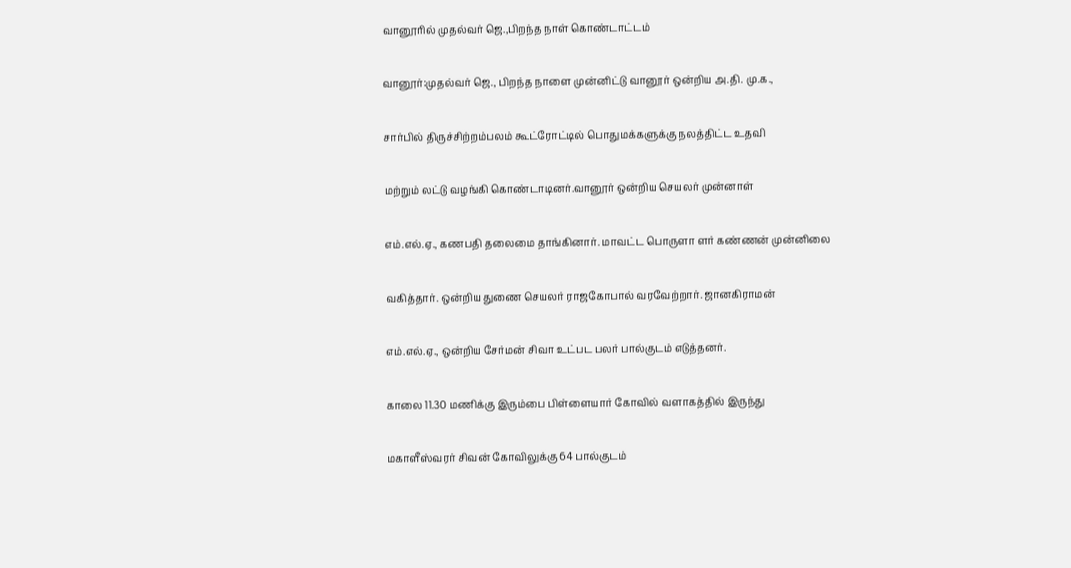வானூரில் முதல்வர் ஜெ.,பிறந்த நாள் கொண்டாட்டம்

வானூர்:முதல்வர் ஜெ., பிறந்த நாளை முன்னிட்டு வானூர் ஒன்றிய அ.தி. மு.க.,

சார்பில் திருச்சிற்றம்பலம் கூட்ரோட்டில் பொதுமக்களுக்கு நலத்திட்ட உதவி

மற்றும் லட்டு வழங்கி கொண்டாடினர்.வானூர் ஒன்றிய செயலர் முன்னாள்

எம்.எல்.ஏ., கணபதி தலைமை தாங்கினார். மாவட்ட பொருளா ளர் கண்ணன் முன்னிலை

வகித்தார். ஒன்றிய துணை செயலர் ராஜகோபால் வரவேற்றார். ஜானகிராமன்

எம்.எல்.ஏ., ஒன்றிய சேர்மன் சிவா உட்பட பலர் பால்குடம் எடுத்தனர்.

காலை 11.30 மணிக்கு இரும்பை பிள்ளையார் கோவில் வளாகத்தில் இருந்து

மகாளீஸ்வரர் சிவன் கோவிலுக்கு 64 பால்குடம்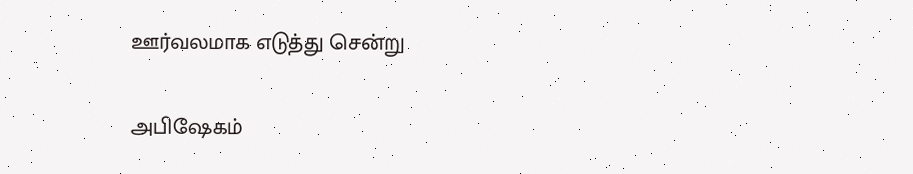ஊர்வலமாக எடுத்து சென்று

அபிஷேகம்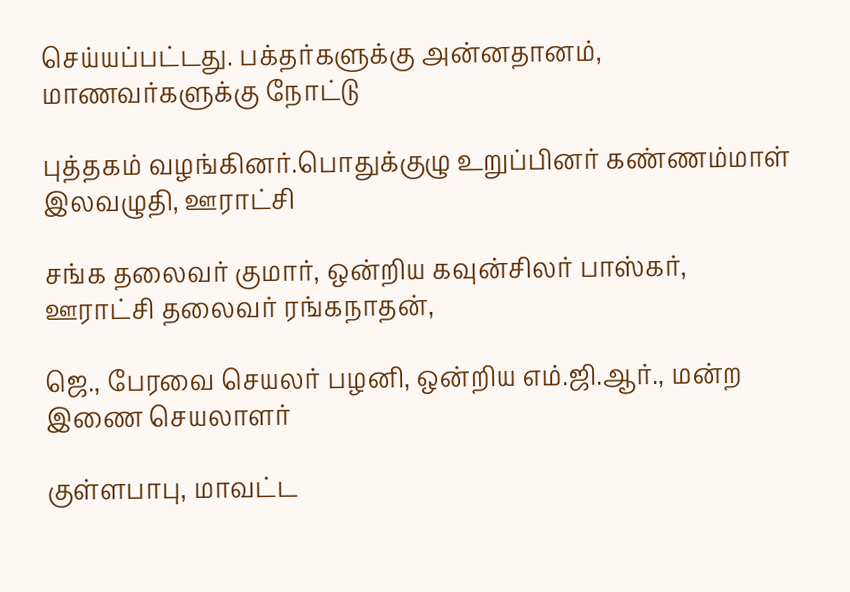செய்யப்பட்டது. பக்தர்களுக்கு அன்னதானம், மாணவர்களுக்கு நோட்டு

புத்தகம் வழங்கினர்.பொதுக்குழு உறுப்பினர் கண்ணம்மாள் இலவழுதி, ஊராட்சி

சங்க தலைவர் குமார், ஒன்றிய கவுன்சிலர் பாஸ்கர், ஊராட்சி தலைவர் ரங்கநாதன்,

ஜெ., பேரவை செயலர் பழனி, ஒன்றிய எம்.ஜி.ஆர்., மன்ற இணை செயலாளர்

குள்ளபாபு, மாவட்ட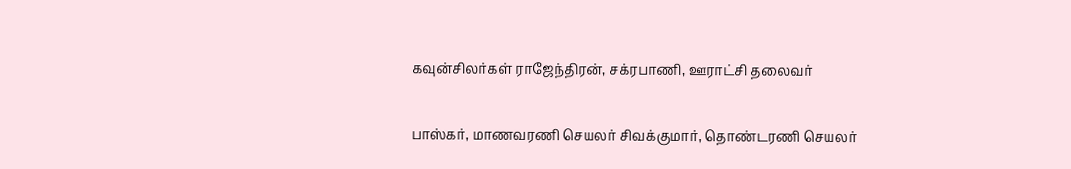கவுன்சிலர்கள் ராஜேந்திரன், சக்ரபாணி, ஊராட்சி தலைவர்

பாஸ்கர், மாணவரணி செயலர் சிவக்குமார், தொண்டரணி செயலர்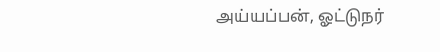அய்யப்பன், ஓட்டுநர்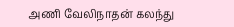அணி வேலிநாதன் கலந்து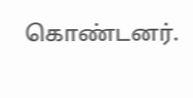கொண்டனர்.